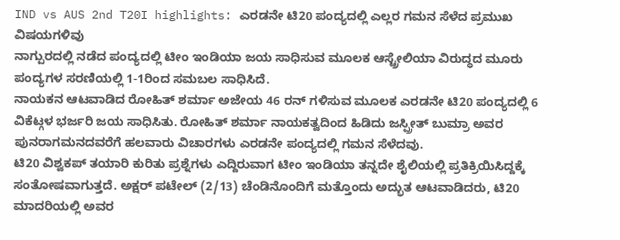IND vs AUS 2nd T20I highlights: ಎರಡನೇ ಟಿ20 ಪಂದ್ಯದಲ್ಲಿ ಎಲ್ಲರ ಗಮನ ಸೆಳೆದ ಪ್ರಮುಖ ವಿಷಯಗಳಿವು
ನಾಗ್ಪುರದಲ್ಲಿ ನಡೆದ ಪಂದ್ಯದಲ್ಲಿ ಟೀಂ ಇಂಡಿಯಾ ಜಯ ಸಾಧಿಸುವ ಮೂಲಕ ಆಸ್ಟ್ರೇಲಿಯಾ ವಿರುದ್ಧದ ಮೂರು ಪಂದ್ಯಗಳ ಸರಣಿಯಲ್ಲಿ 1-1ರಿಂದ ಸಮಬಲ ಸಾಧಿಸಿದೆ.
ನಾಯಕನ ಆಟವಾಡಿದ ರೋಹಿತ್ ಶರ್ಮಾ ಅಜೇಯ 46 ರನ್ ಗಳಿಸುವ ಮೂಲಕ ಎರಡನೇ ಟಿ20 ಪಂದ್ಯದಲ್ಲಿ 6 ವಿಕೆಟ್ಗಳ ಭರ್ಜರಿ ಜಯ ಸಾಧಿಸಿತು. ರೋಹಿತ್ ಶರ್ಮಾ ನಾಯಕತ್ವದಿಂದ ಹಿಡಿದು ಜಸ್ಪ್ರೀತ್ ಬುಮ್ರಾ ಅವರ ಪುನರಾಗಮನದವರೆಗೆ ಹಲವಾರು ವಿಚಾರಗಳು ಎರಡನೇ ಪಂದ್ಯದಲ್ಲಿ ಗಮನ ಸೆಳೆದವು.
ಟಿ20 ವಿಶ್ವಕಪ್ ತಯಾರಿ ಕುರಿತು ಪ್ರಶ್ನೆಗಳು ಎದ್ದಿರುವಾಗ ಟೀಂ ಇಂಡಿಯಾ ತನ್ನದೇ ಶೈಲಿಯಲ್ಲಿ ಪ್ರತಿಕ್ರಿಯಿಸಿದ್ದಕ್ಕೆ ಸಂತೋಷವಾಗುತ್ತದೆ. ಅಕ್ಷರ್ ಪಟೇಲ್ (2/13) ಚೆಂಡಿನೊಂದಿಗೆ ಮತ್ತೊಂದು ಅದ್ಭುತ ಆಟವಾಡಿದರು, ಟಿ20 ಮಾದರಿಯಲ್ಲಿ ಅವರ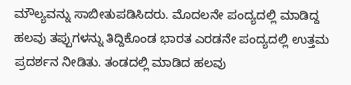ಮೌಲ್ಯವನ್ನು ಸಾಬೀತುಪಡಿಸಿದರು. ಮೊದಲನೇ ಪಂದ್ಯದಲ್ಲಿ ಮಾಡಿದ್ದ ಹಲವು ತಪ್ಪುಗಳನ್ನು ತಿದ್ದಿಕೊಂಡ ಭಾರತ ಎರಡನೇ ಪಂದ್ಯದಲ್ಲಿ ಉತ್ತಮ ಪ್ರದರ್ಶನ ನೀಡಿತು. ತಂಡದಲ್ಲಿ ಮಾಡಿದ ಹಲವು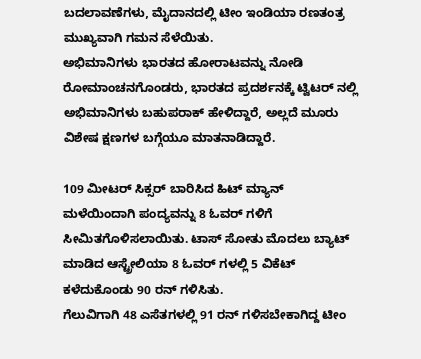ಬದಲಾವಣೆಗಳು, ಮೈದಾನದಲ್ಲಿ ಟೀಂ ಇಂಡಿಯಾ ರಣತಂತ್ರ ಮುಖ್ಯವಾಗಿ ಗಮನ ಸೆಳೆಯಿತು.
ಅಭಿಮಾನಿಗಳು ಭಾರತದ ಹೋರಾಟವನ್ನು ನೋಡಿ ರೋಮಾಂಚನಗೊಂಡರು, ಭಾರತದ ಪ್ರದರ್ಶನಕ್ಕೆ ಟ್ವಿಟರ್ ನಲ್ಲಿ ಅಭಿಮಾನಿಗಳು ಬಹುಪರಾಕ್ ಹೇಳಿದ್ದಾರೆ, ಅಲ್ಲದೆ ಮೂರು ವಿಶೇಷ ಕ್ಷಣಗಳ ಬಗ್ಗೆಯೂ ಮಾತನಾಡಿದ್ದಾರೆ.

109 ಮೀಟರ್ ಸಿಕ್ಸರ್ ಬಾರಿಸಿದ ಹಿಟ್ ಮ್ಯಾನ್
ಮಳೆಯಿಂದಾಗಿ ಪಂದ್ಯವನ್ನು 8 ಓವರ್ ಗಳಿಗೆ ಸೀಮಿತಗೊಳಿಸಲಾಯಿತು. ಟಾಸ್ ಸೋತು ಮೊದಲು ಬ್ಯಾಟ್ ಮಾಡಿದ ಆಸ್ಟ್ರೇಲಿಯಾ 8 ಓವರ್ ಗಳಲ್ಲಿ 5 ವಿಕೆಟ್ ಕಳೆದುಕೊಂಡು 90 ರನ್ ಗಳಿಸಿತು.
ಗೆಲುವಿಗಾಗಿ 48 ಎಸೆತಗಳಲ್ಲಿ 91 ರನ್ ಗಳಿಸಬೇಕಾಗಿದ್ದ ಟೀಂ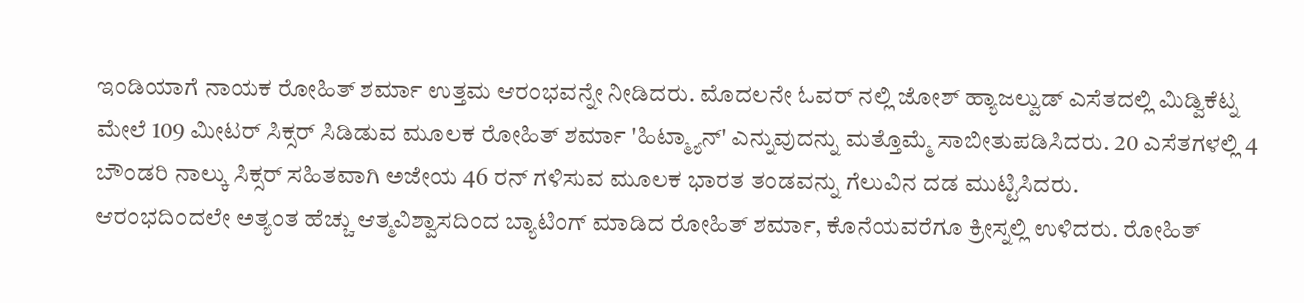ಇಂಡಿಯಾಗೆ ನಾಯಕ ರೋಹಿತ್ ಶರ್ಮಾ ಉತ್ತಮ ಆರಂಭವನ್ನೇ ನೀಡಿದರು. ಮೊದಲನೇ ಓವರ್ ನಲ್ಲಿ ಜೋಶ್ ಹ್ಯಾಜಲ್ವುಡ್ ಎಸೆತದಲ್ಲಿ ಮಿಡ್ವಿಕೆಟ್ನ ಮೇಲೆ 109 ಮೀಟರ್ ಸಿಕ್ಸರ್ ಸಿಡಿಡುವ ಮೂಲಕ ರೋಹಿತ್ ಶರ್ಮಾ 'ಹಿಟ್ಮ್ಯಾನ್' ಎನ್ನುವುದನ್ನು ಮತ್ತೊಮ್ಮೆ ಸಾಬೀತುಪಡಿಸಿದರು. 20 ಎಸೆತಗಳಲ್ಲಿ 4 ಬೌಂಡರಿ ನಾಲ್ಕು ಸಿಕ್ಸರ್ ಸಹಿತವಾಗಿ ಅಜೇಯ 46 ರನ್ ಗಳಿಸುವ ಮೂಲಕ ಭಾರತ ತಂಡವನ್ನು ಗೆಲುವಿನ ದಡ ಮುಟ್ಟಿಸಿದರು.
ಆರಂಭದಿಂದಲೇ ಅತ್ಯಂತ ಹೆಚ್ಚು ಆತ್ಮವಿಶ್ವಾಸದಿಂದ ಬ್ಯಾಟಿಂಗ್ ಮಾಡಿದ ರೋಹಿತ್ ಶರ್ಮಾ, ಕೊನೆಯವರೆಗೂ ಕ್ರೀಸ್ನಲ್ಲಿ ಉಳಿದರು. ರೋಹಿತ್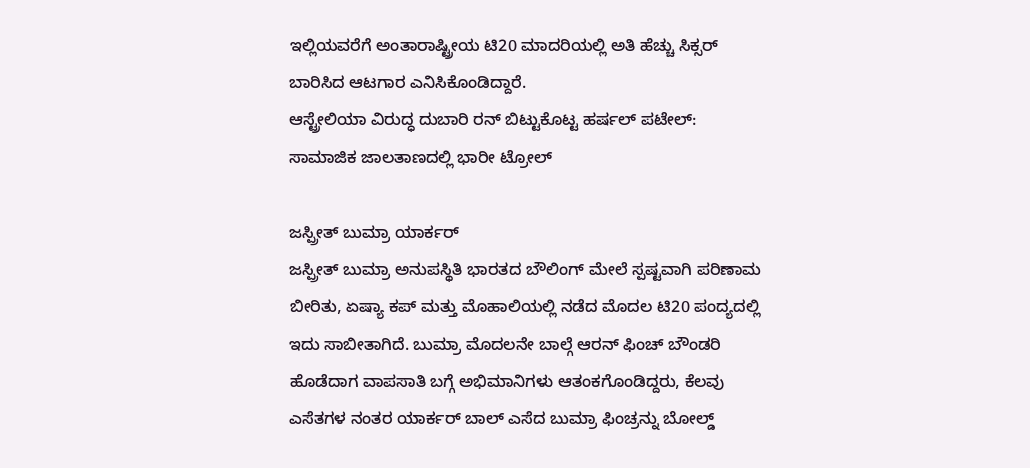ಇಲ್ಲಿಯವರೆಗೆ ಅಂತಾರಾಷ್ಟ್ರೀಯ ಟಿ20 ಮಾದರಿಯಲ್ಲಿ ಅತಿ ಹೆಚ್ಚು ಸಿಕ್ಸರ್ ಬಾರಿಸಿದ ಆಟಗಾರ ಎನಿಸಿಕೊಂಡಿದ್ದಾರೆ.
ಆಸ್ಟ್ರೇಲಿಯಾ ವಿರುದ್ಧ ದುಬಾರಿ ರನ್ ಬಿಟ್ಟುಕೊಟ್ಟ ಹರ್ಷಲ್ ಪಟೇಲ್: ಸಾಮಾಜಿಕ ಜಾಲತಾಣದಲ್ಲಿ ಭಾರೀ ಟ್ರೋಲ್

ಜಸ್ಪ್ರೀತ್ ಬುಮ್ರಾ ಯಾರ್ಕರ್
ಜಸ್ಪ್ರೀತ್ ಬುಮ್ರಾ ಅನುಪಸ್ಥಿತಿ ಭಾರತದ ಬೌಲಿಂಗ್ ಮೇಲೆ ಸ್ಪಷ್ಟವಾಗಿ ಪರಿಣಾಮ ಬೀರಿತು, ಏಷ್ಯಾ ಕಪ್ ಮತ್ತು ಮೊಹಾಲಿಯಲ್ಲಿ ನಡೆದ ಮೊದಲ ಟಿ20 ಪಂದ್ಯದಲ್ಲಿ ಇದು ಸಾಬೀತಾಗಿದೆ. ಬುಮ್ರಾ ಮೊದಲನೇ ಬಾಲ್ಗೆ ಆರನ್ ಫಿಂಚ್ ಬೌಂಡರಿ ಹೊಡೆದಾಗ ವಾಪಸಾತಿ ಬಗ್ಗೆ ಅಭಿಮಾನಿಗಳು ಆತಂಕಗೊಂಡಿದ್ದರು, ಕೆಲವು ಎಸೆತಗಳ ನಂತರ ಯಾರ್ಕರ್ ಬಾಲ್ ಎಸೆದ ಬುಮ್ರಾ ಫಿಂಚ್ರನ್ನು ಬೋಲ್ಡ್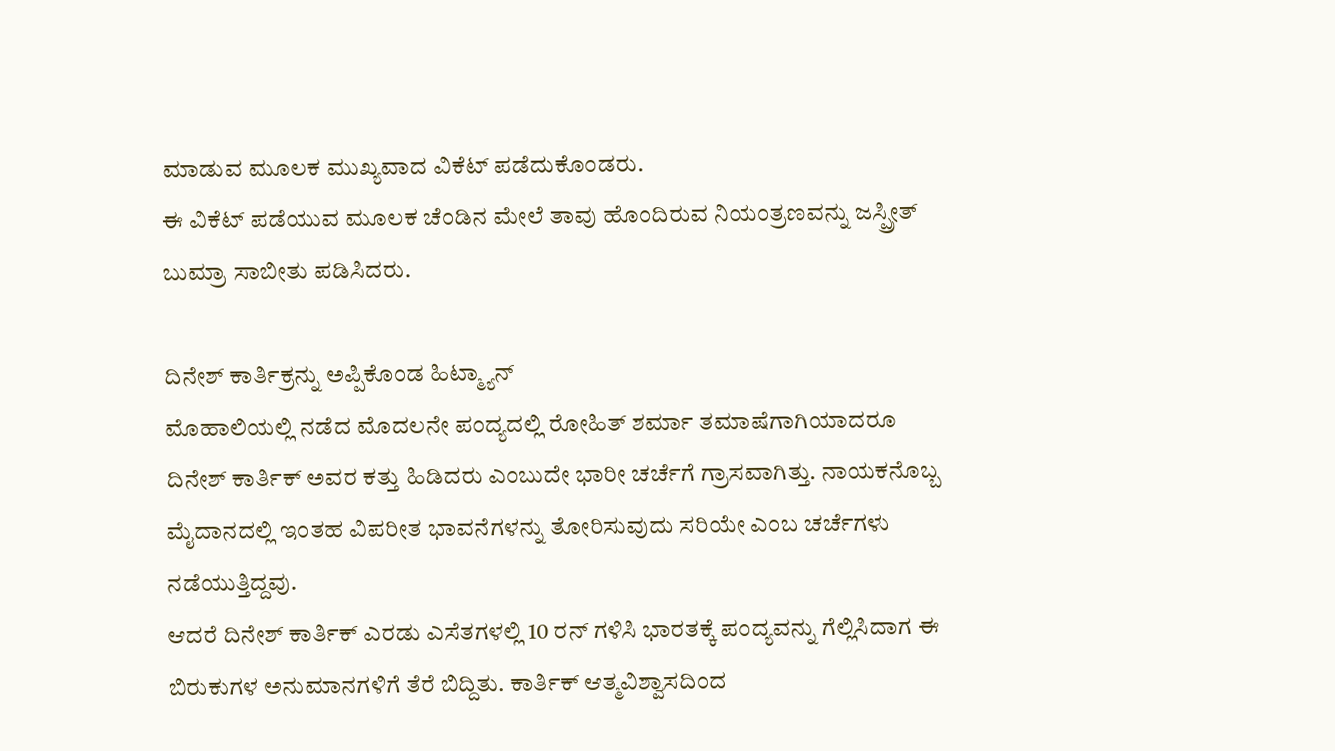ಮಾಡುವ ಮೂಲಕ ಮುಖ್ಯವಾದ ವಿಕೆಟ್ ಪಡೆದುಕೊಂಡರು.
ಈ ವಿಕೆಟ್ ಪಡೆಯುವ ಮೂಲಕ ಚೆಂಡಿನ ಮೇಲೆ ತಾವು ಹೊಂದಿರುವ ನಿಯಂತ್ರಣವನ್ನು ಜಸ್ಪ್ರೀತ್ ಬುಮ್ರಾ ಸಾಬೀತು ಪಡಿಸಿದರು.

ದಿನೇಶ್ ಕಾರ್ತಿಕ್ರನ್ನು ಅಪ್ಪಿಕೊಂಡ ಹಿಟ್ಮ್ಯಾನ್
ಮೊಹಾಲಿಯಲ್ಲಿ ನಡೆದ ಮೊದಲನೇ ಪಂದ್ಯದಲ್ಲಿ ರೋಹಿತ್ ಶರ್ಮಾ ತಮಾಷೆಗಾಗಿಯಾದರೂ ದಿನೇಶ್ ಕಾರ್ತಿಕ್ ಅವರ ಕತ್ತು ಹಿಡಿದರು ಎಂಬುದೇ ಭಾರೀ ಚರ್ಚೆಗೆ ಗ್ರಾಸವಾಗಿತ್ತು. ನಾಯಕನೊಬ್ಬ ಮೈದಾನದಲ್ಲಿ ಇಂತಹ ವಿಪರೀತ ಭಾವನೆಗಳನ್ನು ತೋರಿಸುವುದು ಸರಿಯೇ ಎಂಬ ಚರ್ಚೆಗಳು ನಡೆಯುತ್ತಿದ್ದವು.
ಆದರೆ ದಿನೇಶ್ ಕಾರ್ತಿಕ್ ಎರಡು ಎಸೆತಗಳಲ್ಲಿ 10 ರನ್ ಗಳಿಸಿ ಭಾರತಕ್ಕೆ ಪಂದ್ಯವನ್ನು ಗೆಲ್ಲಿಸಿದಾಗ ಈ ಬಿರುಕುಗಳ ಅನುಮಾನಗಳಿಗೆ ತೆರೆ ಬಿದ್ದಿತು. ಕಾರ್ತಿಕ್ ಆತ್ಮವಿಶ್ವಾಸದಿಂದ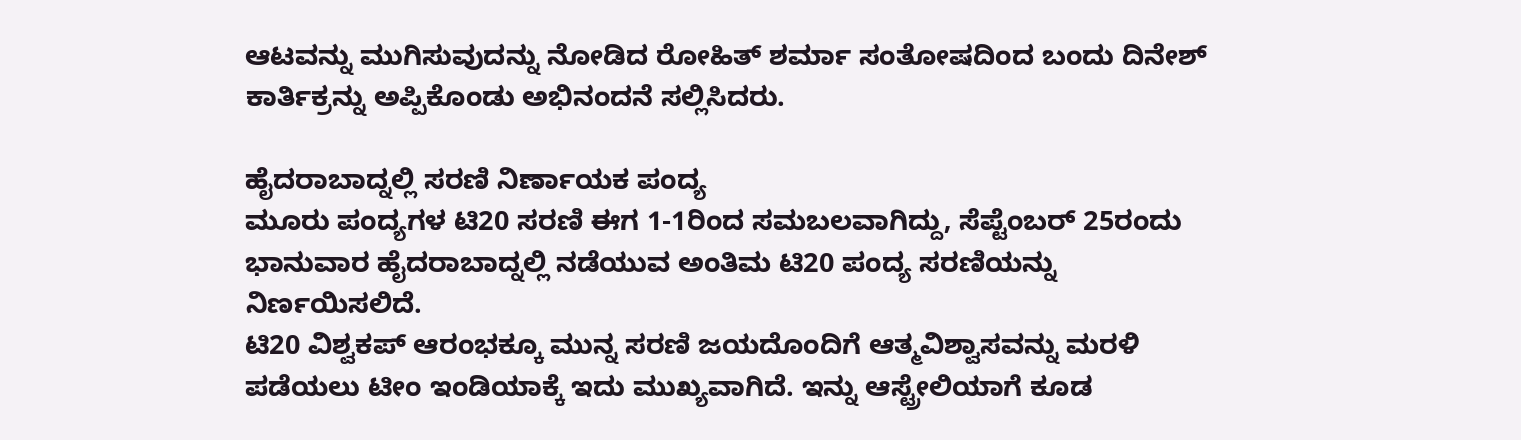ಆಟವನ್ನು ಮುಗಿಸುವುದನ್ನು ನೋಡಿದ ರೋಹಿತ್ ಶರ್ಮಾ ಸಂತೋಷದಿಂದ ಬಂದು ದಿನೇಶ್ ಕಾರ್ತಿಕ್ರನ್ನು ಅಪ್ಪಿಕೊಂಡು ಅಭಿನಂದನೆ ಸಲ್ಲಿಸಿದರು.

ಹೈದರಾಬಾದ್ನಲ್ಲಿ ಸರಣಿ ನಿರ್ಣಾಯಕ ಪಂದ್ಯ
ಮೂರು ಪಂದ್ಯಗಳ ಟಿ20 ಸರಣಿ ಈಗ 1-1ರಿಂದ ಸಮಬಲವಾಗಿದ್ದು, ಸೆಪ್ಟೆಂಬರ್ 25ರಂದು ಭಾನುವಾರ ಹೈದರಾಬಾದ್ನಲ್ಲಿ ನಡೆಯುವ ಅಂತಿಮ ಟಿ20 ಪಂದ್ಯ ಸರಣಿಯನ್ನು ನಿರ್ಣಯಿಸಲಿದೆ.
ಟಿ20 ವಿಶ್ವಕಪ್ ಆರಂಭಕ್ಕೂ ಮುನ್ನ ಸರಣಿ ಜಯದೊಂದಿಗೆ ಆತ್ಮವಿಶ್ವಾಸವನ್ನು ಮರಳಿ ಪಡೆಯಲು ಟೀಂ ಇಂಡಿಯಾಕ್ಕೆ ಇದು ಮುಖ್ಯವಾಗಿದೆ. ಇನ್ನು ಆಸ್ಟ್ರೇಲಿಯಾಗೆ ಕೂಡ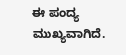ಈ ಪಂದ್ಯ ಮುಖ್ಯವಾಗಿದೆ.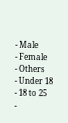- Male
- Female
- Others
- Under 18
- 18 to 25
-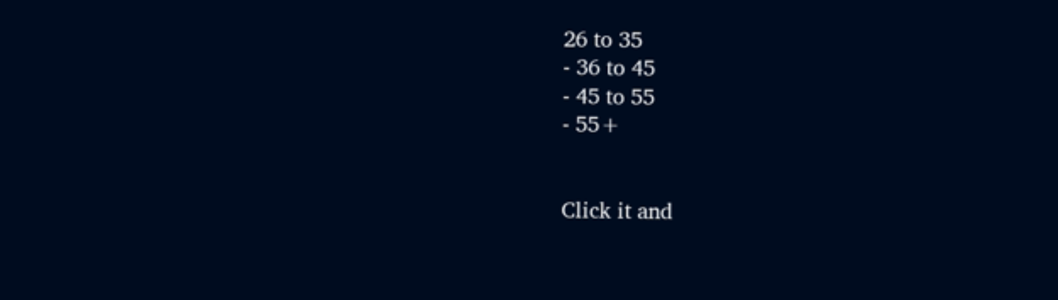26 to 35
- 36 to 45
- 45 to 55
- 55+


Click it and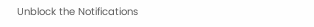Unblock the Notifications